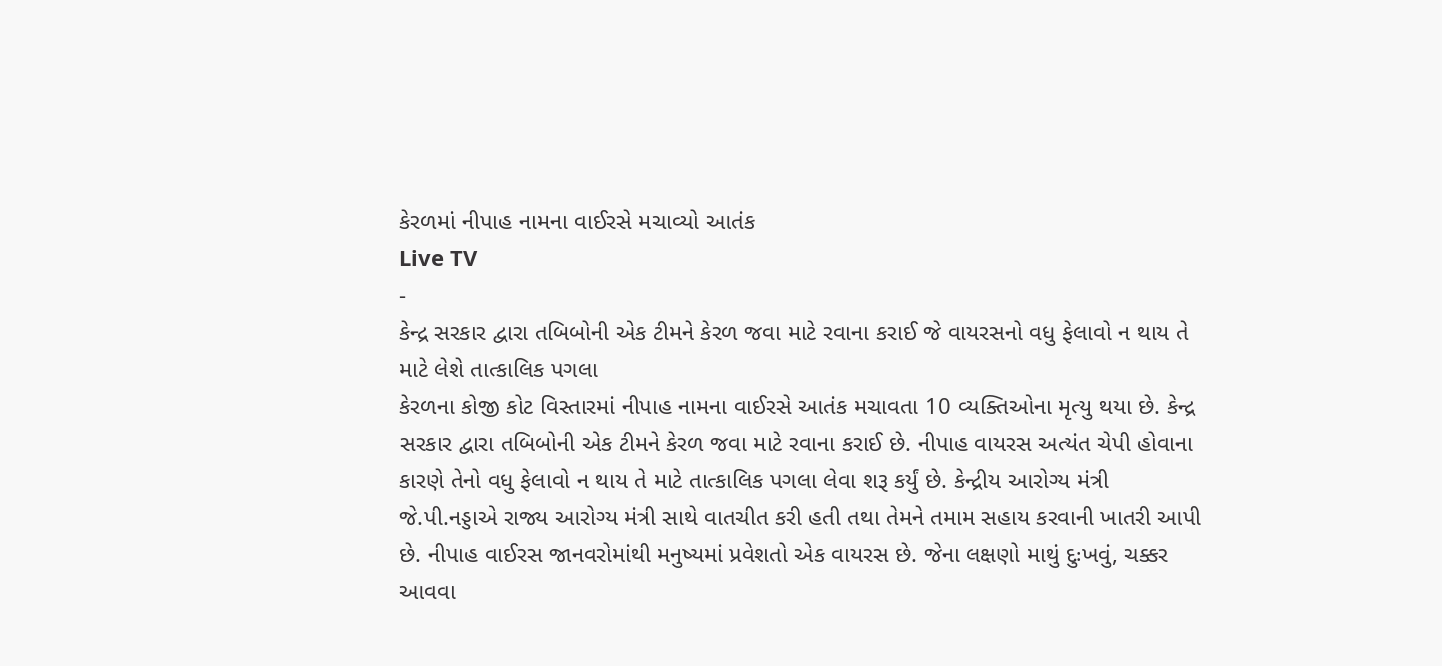કેરળમાં નીપાહ નામના વાઈરસે મચાવ્યો આતંક
Live TV
-
કેન્દ્ર સરકાર દ્વારા તબિબોની એક ટીમને કેરળ જવા માટે રવાના કરાઈ જે વાયરસનો વધુ ફેલાવો ન થાય તે માટે લેશે તાત્કાલિક પગલા
કેરળના કોજી કોટ વિસ્તારમાં નીપાહ નામના વાઈરસે આતંક મચાવતા 10 વ્યક્તિઓના મૃત્યુ થયા છે. કેન્દ્ર સરકાર દ્વારા તબિબોની એક ટીમને કેરળ જવા માટે રવાના કરાઈ છે. નીપાહ વાયરસ અત્યંત ચેપી હોવાના કારણે તેનો વધુ ફેલાવો ન થાય તે માટે તાત્કાલિક પગલા લેવા શરૂ કર્યું છે. કેન્દ્રીય આરોગ્ય મંત્રી જે.પી.નડ્ડાએ રાજ્ય આરોગ્ય મંત્રી સાથે વાતચીત કરી હતી તથા તેમને તમામ સહાય કરવાની ખાતરી આપી છે. નીપાહ વાઈરસ જાનવરોમાંથી મનુષ્યમાં પ્રવેશતો એક વાયરસ છે. જેના લક્ષણો માથું દુઃખવું, ચક્કર આવવા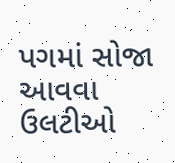પગમાં સોજા આવવા ઉલટીઓ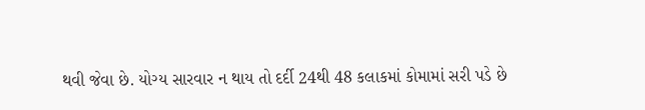થવી જેવા છે. યોગ્ય સારવાર ન થાય તો દર્દી 24થી 48 કલાકમાં કોમામાં સરી પડે છે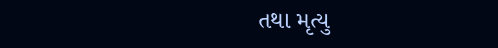તથા મૃત્યુ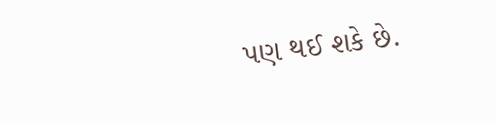પણ થઈ શકે છે.